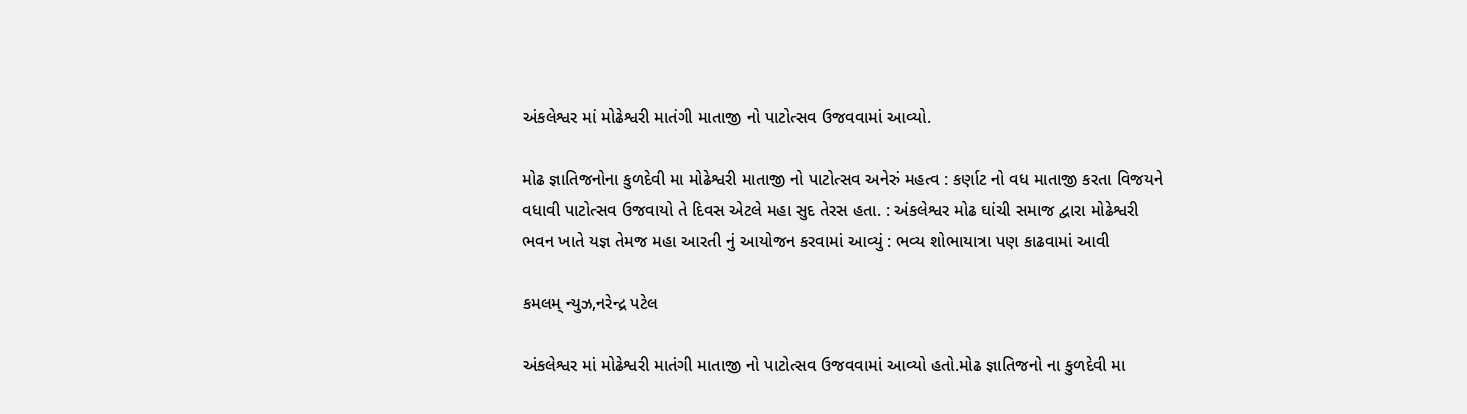અંકલેશ્વર માં મોઢેશ્વરી માતંગી માતાજી નો પાટોત્સવ ઉજવવામાં આવ્યો.

મોઢ જ્ઞાતિજનોના કુળદેવી મા મોઢેશ્વરી માતાજી નો પાટોત્સવ અનેરું મહત્વ : કર્ણાટ નો વધ માતાજી કરતા વિજયને વધાવી પાટોત્સવ ઉજવાયો તે દિવસ એટલે મહા સુદ તેરસ હતા. : અંકલેશ્વર મોઢ ઘાંચી સમાજ દ્વારા મોઢેશ્વરી ભવન ખાતે યજ્ઞ તેમજ મહા આરતી નું આયોજન કરવામાં આવ્યું : ભવ્ય શોભાયાત્રા પણ કાઢવામાં આવી

કમલમ્ ન્યુઝ,નરેન્દ્ર પટેલ

અંકલેશ્વર માં મોઢેશ્વરી માતંગી માતાજી નો પાટોત્સવ ઉજવવામાં આવ્યો હતો.મોઢ જ્ઞાતિજનો ના કુળદેવી મા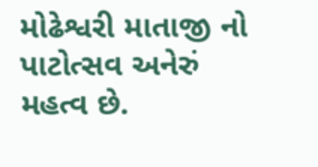મોઢેશ્વરી માતાજી નો પાટોત્સવ અનેરું મહત્વ છે.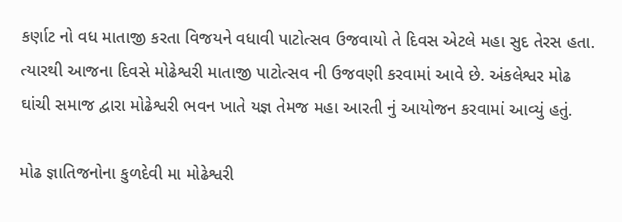કર્ણાટ નો વધ માતાજી કરતા વિજયને વધાવી પાટોત્સવ ઉજવાયો તે દિવસ એટલે મહા સુદ તેરસ હતા. ત્યારથી આજના દિવસે મોઢેશ્વરી માતાજી પાટોત્સવ ની ઉજવણી કરવામાં આવે છે. અંકલેશ્વર મોઢ ઘાંચી સમાજ દ્વારા મોઢેશ્વરી ભવન ખાતે યજ્ઞ તેમજ મહા આરતી નું આયોજન કરવામાં આવ્યું હતું.

મોઢ જ્ઞાતિજનોના કુળદેવી મા મોઢેશ્વરી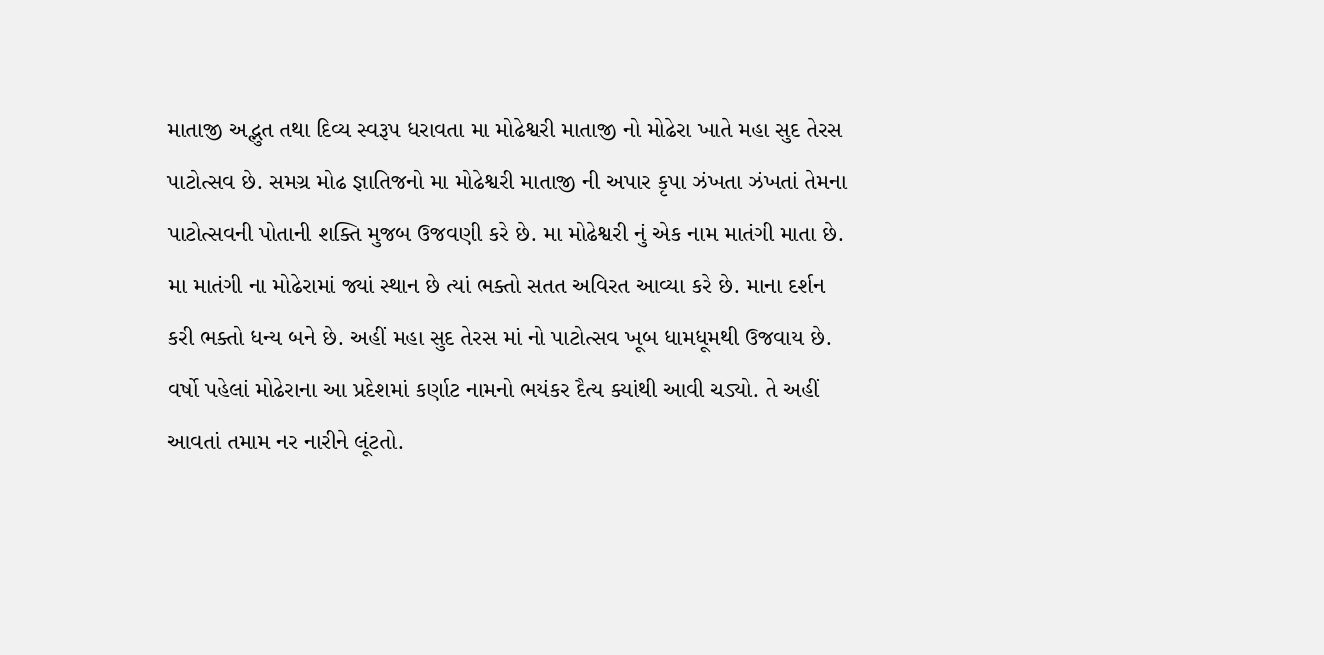માતાજી અદ્ભુત તથા દિવ્ય સ્વરૂપ ધરાવતા મા મોઢેશ્વરી માતાજી નો મોઢેરા ખાતે મહા સુદ તેરસ પાટોત્સવ છે. સમગ્ર મોઢ જ્ઞાતિજનો મા મોઢેશ્વરી માતાજી ની અપાર કૃપા ઝંખતા ઝંખતાં તેમના પાટોત્સવની પોતાની શક્તિ મુજબ ઉજવણી કરે છે. મા મોઢેશ્વરી નું એક નામ માતંગી માતા છે. મા માતંગી ના મોઢેરામાં જ્યાં સ્થાન છે ત્યાં ભક્તો સતત અવિરત આવ્યા કરે છે. માના દર્શન કરી ભક્તો ધન્ય બને છે. અહીં મહા સુદ તેરસ માં નો પાટોત્સવ ખૂબ ધામધૂમથી ઉજવાય છે. વર્ષો પહેલાં મોઢેરાના આ પ્રદેશમાં કર્ણાટ નામનો ભયંકર દૈત્ય ક્યાંથી આવી ચડ્યો. તે અહીં આવતાં તમામ નર નારીને લૂંટતો.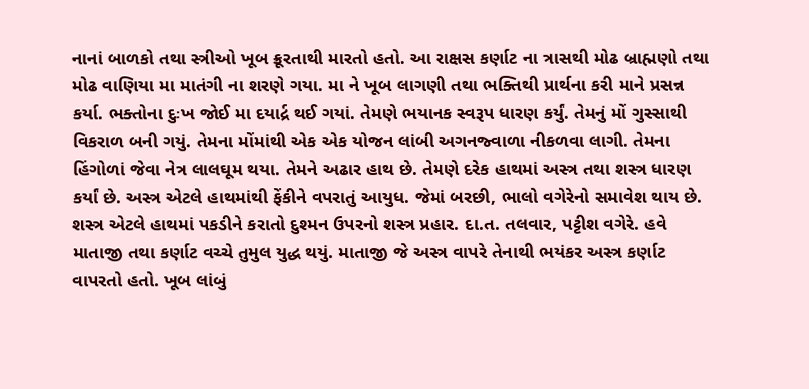નાનાં બાળકો તથા સ્ત્રીઓ ખૂબ ક્રૂરતાથી મારતો હતો. આ રાક્ષસ કર્ણાટ ના ત્રાસથી મોઢ બ્રાહ્મણો તથા મોઢ વાણિયા મા માતંગી ના શરણે ગયા. મા ને ખૂબ લાગણી તથા ભક્તિથી પ્રાર્થના કરી માને પ્રસન્ન કર્યા. ભક્તોના દુઃખ જોઈ મા દયાર્દ્ર થઈ ગયાં. તેમણે ભયાનક સ્વરૂપ ધારણ કર્યું. તેમનું મોં ગુસ્સાથી વિકરાળ બની ગયું. તેમના મોંમાંથી એક એક યોજન લાંબી અગનજ્વાળા નીકળવા લાગી. તેમના હિંગોળાં જેવા નેત્ર લાલઘૂમ થયા. તેમને અઢાર હાથ છે. તેમણે દરેક હાથમાં અસ્ત્ર તથા શસ્ત્ર ધારણ કર્યાં છે. અસ્ત્ર એટલે હાથમાંથી ફેંકીને વપરાતું આયુધ. જેમાં બરછી, ભાલો વગેરેનો સમાવેશ થાય છે. શસ્ત્ર એટલે હાથમાં પકડીને કરાતો દુશ્મન ઉપરનો શસ્ત્ર પ્રહાર. દા.ત. તલવાર, પટ્ટીશ વગેરે. હવે માતાજી તથા કર્ણાટ વચ્ચે તુમુલ યુદ્ધ થયું. માતાજી જે અસ્ત્ર વાપરે તેનાથી ભયંકર અસ્ત્ર કર્ણાટ વાપરતો હતો. ખૂબ લાંબું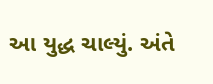આ યુદ્ધ ચાલ્યું. અંતે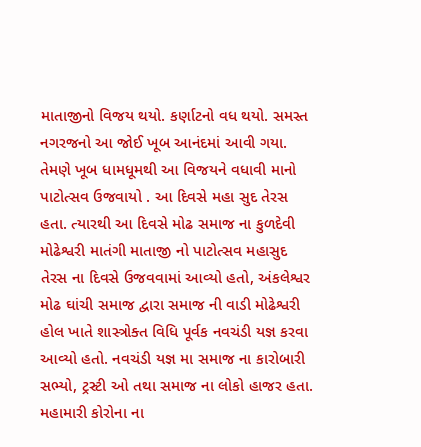માતાજીનો વિજય થયો. કર્ણાટનો વધ થયો. સમસ્ત નગરજનો આ જોઈ ખૂબ આનંદમાં આવી ગયા. તેમણે ખૂબ ધામધૂમથી આ વિજયને વધાવી માનો પાટોત્સવ ઉજવાયો . આ દિવસે મહા સુદ તેરસ હતા. ત્યારથી આ દિવસે મોઢ સમાજ ના કુળદેવી મોઢેશ્વરી માતંગી માતાજી નો પાટોત્સવ મહાસુદ તેરસ ના દિવસે ઉજવવામાં આવ્યો હતો, અંકલેશ્વર મોઢ ઘાંચી સમાજ દ્વારા સમાજ ની વાડી મોઢેશ્વરી હોલ ખાતે શાસ્ત્રોક્ત વિધિ પૂર્વક નવચંડી યજ્ઞ કરવા આવ્યો હતો. નવચંડી યજ્ઞ મા સમાજ ના કારોબારી સભ્યો, ટ્રસ્ટી ઓ તથા સમાજ ના લોકો હાજર હતા. મહામારી કોરોના ના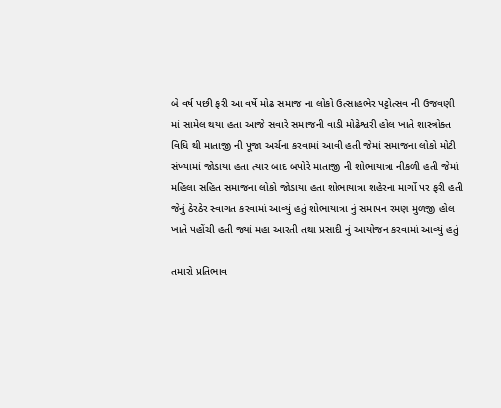બે વર્ષ પછી ફરી આ વર્ષે મોઢ સમાજ ના લોકો ઉત્સાહભેર પટ્ટોત્સવ ની ઉજવણી માં સામેલ થયા હતા આજે સવારે સમાજની વાડી મોઢેશ્વરી હોલ ખાતે શાસ્ત્રોક્ત વિધિ થી માતાજી ની પૂજા અર્ચના કરવામાં આવી હતી જેમાં સમાજના લોકો મોટી સંખ્યામાં જોડાયા હતા ત્યાર બાદ બપોરે માતાજી ની શોભાયાત્રા નીકળી હતી જેમાં મહિલા સહિત સમાજના લોકો જોડાયા હતા શોભાયાત્રા શહેરના માર્ગો પર ફરી હતી જેનું ઠેરઠેર સ્વાગત કરવામાં આવ્યું હતું શોભાયાત્રા નું સમાપન રમણ મુળજી હોલ ખાતે પહોંચી હતી જ્યાં મહા આરતી તથા પ્રસાદી નું આયોજન કરવામાં આવ્યું હતું

તમારો પ્રતિભાવ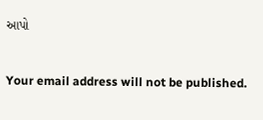આપો

Your email address will not be published.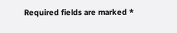Required fields are marked *